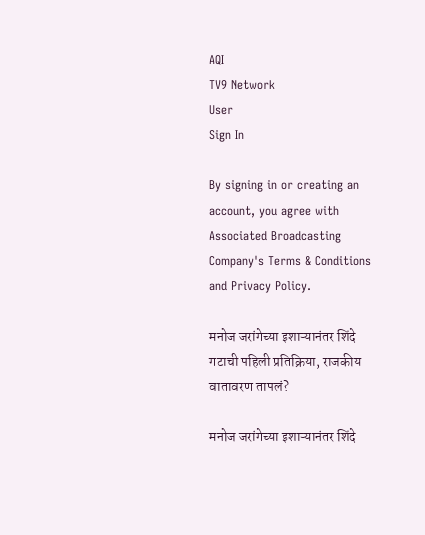AQI
TV9 Network
User
Sign In

By signing in or creating an account, you agree with Associated Broadcasting Company's Terms & Conditions and Privacy Policy.

मनोज जरांगेच्या इशाऱ्यानंतर शिंदे गटाची पहिली प्रतिक्रिया, राजकीय वातावरण तापलं?

मनोज जरांगेच्या इशाऱ्यानंतर शिंदे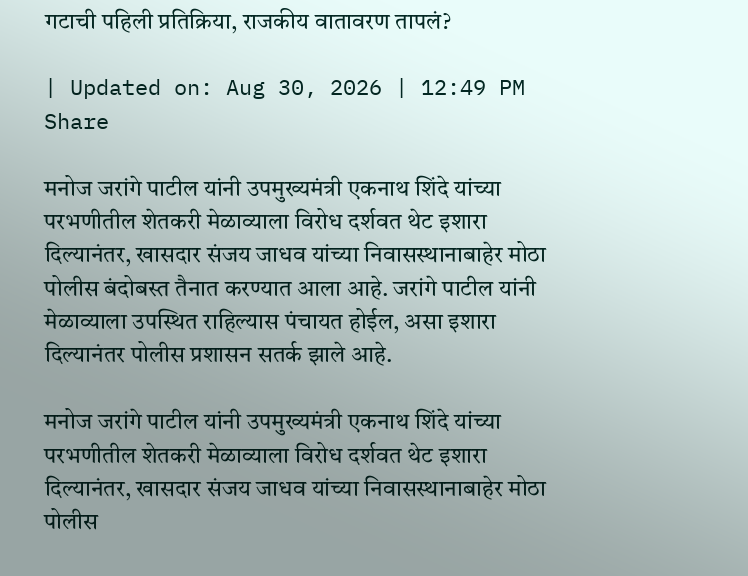गटाची पहिली प्रतिक्रिया, राजकीय वातावरण तापलं?

| Updated on: Aug 30, 2026 | 12:49 PM
Share

मनोज जरांगे पाटील यांनी उपमुख्यमंत्री एकनाथ शिंदे यांच्या परभणीतील शेतकरी मेळाव्याला विरोध दर्शवत थेट इशारा दिल्यानंतर, खासदार संजय जाधव यांच्या निवासस्थानाबाहेर मोठा पोलीस बंदोबस्त तैनात करण्यात आला आहे. जरांगे पाटील यांनी मेळाव्याला उपस्थित राहिल्यास पंचायत होईल, असा इशारा दिल्यानंतर पोलीस प्रशासन सतर्क झाले आहे.

मनोज जरांगे पाटील यांनी उपमुख्यमंत्री एकनाथ शिंदे यांच्या परभणीतील शेतकरी मेळाव्याला विरोध दर्शवत थेट इशारा दिल्यानंतर, खासदार संजय जाधव यांच्या निवासस्थानाबाहेर मोठा पोलीस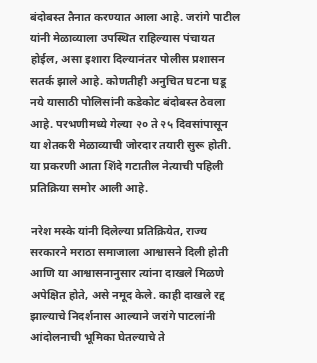बंदोबस्त तैनात करण्यात आला आहे. जरांगे पाटील यांनी मेळाव्याला उपस्थित राहिल्यास पंचायत होईल, असा इशारा दिल्यानंतर पोलीस प्रशासन सतर्क झाले आहे. कोणतीही अनुचित घटना घडू नये यासाठी पोलिसांनी कडेकोट बंदोबस्त ठेवला आहे. परभणीमध्ये गेल्या २० ते २५ दिवसांपासून या शेतकरी मेळाव्याची जोरदार तयारी सुरू होती. या प्रकरणी आता शिंदे गटातील नेत्याची पहिली प्रतिक्रिया समोर आली आहे.

नरेश मस्के यांनी दिलेल्या प्रतिक्रियेत, राज्य सरकारने मराठा समाजाला आश्वासने दिली होती आणि या आश्वासनानुसार त्यांना दाखले मिळणे अपेक्षित होते, असे नमूद केले. काही दाखले रद्द झाल्याचे निदर्शनास आल्याने जरांगे पाटलांनी आंदोलनाची भूमिका घेतल्याचे ते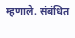म्हणाले. संबंधित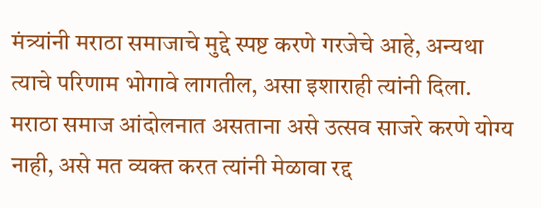मंत्र्यांनी मराठा समाजाचे मुद्दे स्पष्ट करणे गरजेचे आहे, अन्यथा त्याचे परिणाम भोगावे लागतील, असा इशाराही त्यांनी दिला. मराठा समाज आंदोलनात असताना असे उत्सव साजरे करणे योग्य नाही, असे मत व्यक्त करत त्यांनी मेळावा रद्द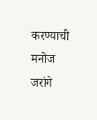करण्याची मनोज जरांगे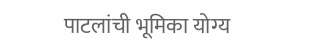पाटलांची भूमिका योग्य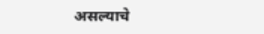असल्याचे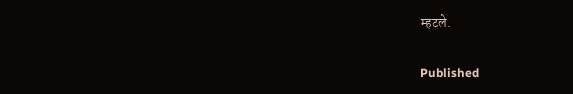म्हटले.

Published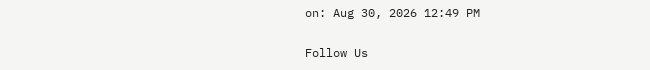on: Aug 30, 2026 12:49 PM

Follow Us